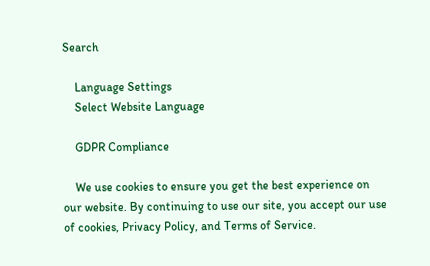Search

    Language Settings
    Select Website Language

    GDPR Compliance

    We use cookies to ensure you get the best experience on our website. By continuing to use our site, you accept our use of cookies, Privacy Policy, and Terms of Service.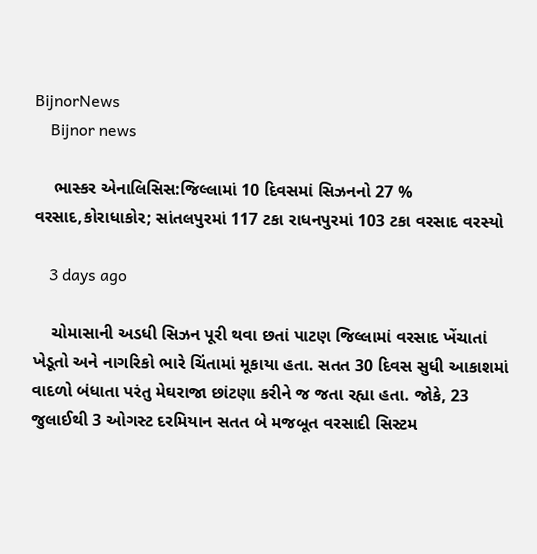BijnorNews
    Bijnor news

    ભાસ્કર એનાલિસિસ:જિલ્લામાં 10 દિવસમાં સિઝનનો 27 % વરસાદ,કોરાધાકોર; સાંતલપુરમાં 117 ટકા રાધનપુરમાં 103 ટકા વરસાદ વરસ્યો

    3 days ago

    ચોમાસાની અડધી સિઝન પૂરી થવા છતાં પાટણ જિલ્લામાં વરસાદ ખેંચાતાં ખેડૂતો અને નાગરિકો ભારે ચિંતામાં મૂકાયા હતા. સતત 30 દિવસ સુધી આકાશમાં વાદળો બંધાતા પરંતુ મેઘરાજા છાંટણા કરીને જ જતા રહ્યા હતા. જોકે, 23 જુલાઈથી 3 ઓગસ્ટ દરમિયાન સતત બે મજબૂત વરસાદી સિસ્ટમ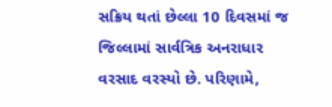સક્રિય થતાં છેલ્લા 10 દિવસમાં જ જિલ્લામાં સાર્વત્રિક અનરાધાર વરસાદ વરસ્યો છે. પરિણામે,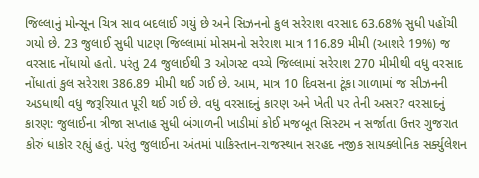જિલ્લાનું મોન્સૂન ચિત્ર સાવ બદલાઈ ગયું છે અને સિઝનનો કુલ સરેરાશ વરસાદ 63.68% સુધી પહોંચી ગયો છે. 23 જુલાઈ સુધી પાટણ જિલ્લામાં મોસમનો સરેરાશ માત્ર 116.89 મીમી (આશરે 19%) જ વરસાદ નોંધાયો હતો. પરંતુ 24 જુલાઈથી 3 ઓગસ્ટ વચ્ચે જિલ્લામાં સરેરાશ 270 મીમીથી વધુ વરસાદ નોંધાતાં કુલ સરેરાશ 386.89 મીમી થઈ ગઈ છે. આમ, માત્ર 10 દિવસના ટૂંકા ગાળામાં જ સીઝનની અડધાથી વધુ જરૂરિયાત પૂરી થઈ ગઈ છે. વધુ વરસાદનું કારણ અને ખેતી પર તેની અસર? વરસાદનું કારણ: જુલાઈના ત્રીજા સપ્તાહ સુધી બંગાળની ખાડીમાં કોઈ મજબૂત સિસ્ટમ ન સર્જાતા ઉત્તર ગુજરાત કોરું ધાકોર રહ્યું હતું. પરંતુ જુલાઈના અંતમાં પાકિસ્તાન-રાજસ્થાન સરહદ નજીક સાયક્લોનિક સર્ક્યુલેશન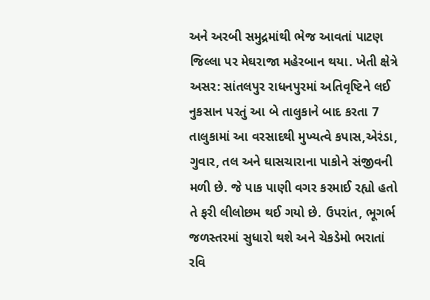અને અરબી સમુદ્રમાંથી ભેજ આવતાં પાટણ જિલ્લા પર મેઘરાજા મહેરબાન થયા. ખેતી ક્ષેત્રે અસર: સાંતલપુર રાધનપુરમાં અતિવૃષ્ટિને લઈ નુકસાન પરતું આ બે તાલુકાને બાદ કરતા 7 તાલુકામાં આ વરસાદથી મુખ્યત્વે કપાસ,એરંડા, ગુવાર, તલ અને ઘાસચારાના પાકોને સંજીવની મળી છે. જે પાક પાણી વગર કરમાઈ રહ્યો હતો તે ફરી લીલોછમ થઈ ગયો છે. ઉપરાંત, ભૂગર્ભ જળસ્તરમાં સુધારો થશે અને ચેકડેમો ભરાતાં રવિ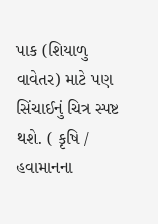પાક (શિયાળુ વાવેતર) માટે પણ સિંચાઈનું ચિત્ર સ્પષ્ટ થશે. ( કૃષિ / હવામાનના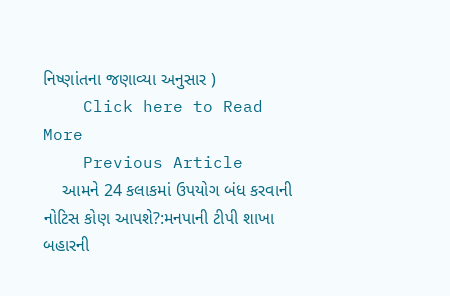નિષ્ણાંતના જણાવ્યા અનુસાર )
    Click here to Read More
    Previous Article
    આમને 24 કલાકમાં ઉપયોગ બંધ કરવાની નોટિસ કોણ આપશે?:મનપાની ટીપી શાખા બહારની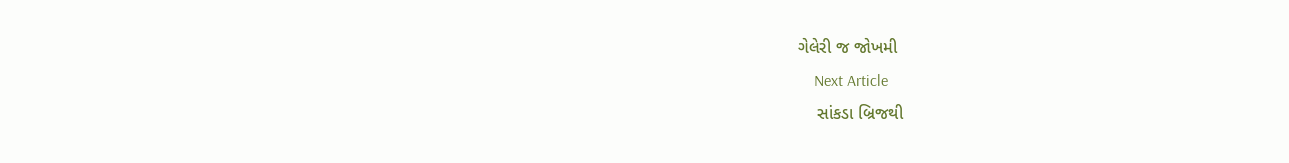ગેલેરી જ જોખમી
    Next Article
    સાંકડા બ્રિજથી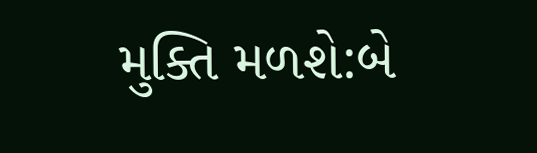મુક્તિ મળશે:બે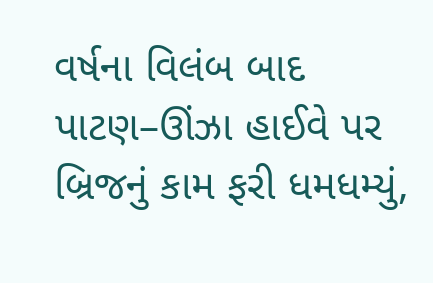વર્ષના વિલંબ બાદ પાટણ–ઊંઝા હાઈવે પર બ્રિજનું કામ ફરી ધમધમ્યું,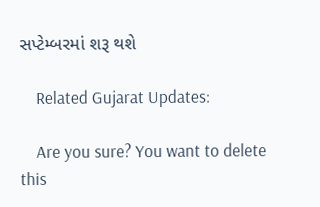સપ્ટેમ્બરમાં શરૂ થશે

    Related Gujarat Updates:

    Are you sure? You want to delete this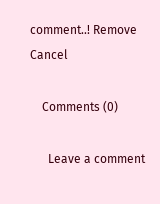comment..! Remove Cancel

    Comments (0)

      Leave a comment